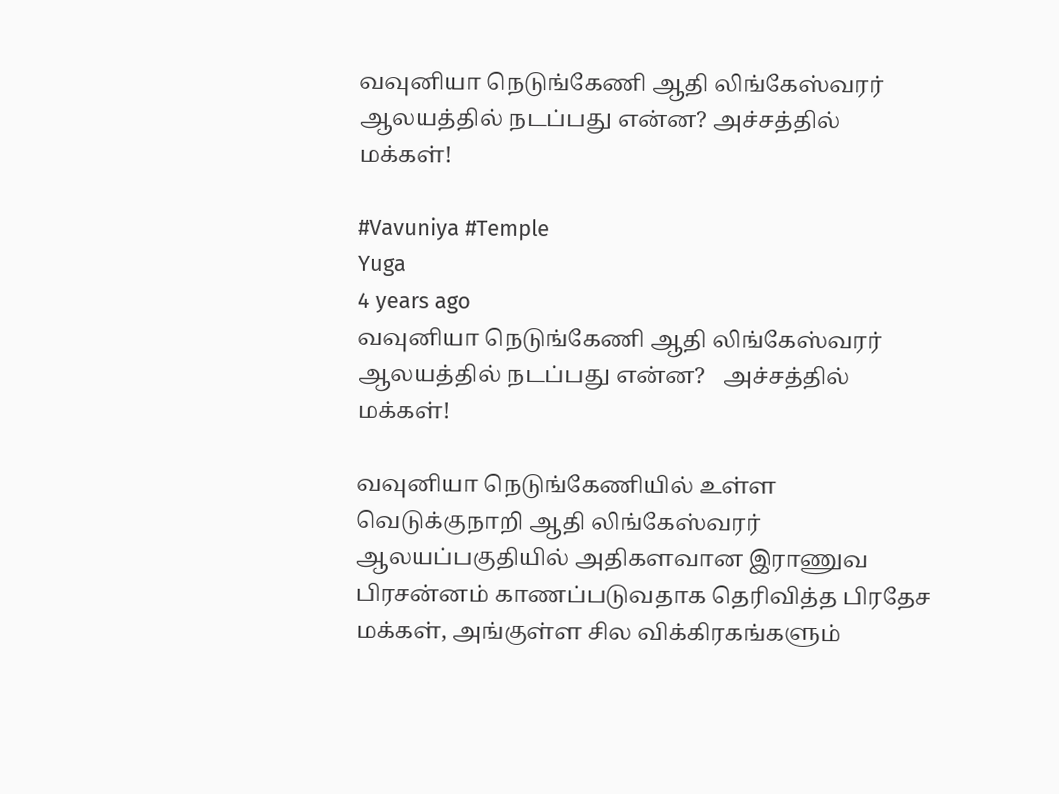வவுனியா நெடுங்கேணி ஆதி லிங்கேஸ்வரர் ஆலயத்தில் நடப்பது என்ன? அச்சத்தில் மக்கள்!

#Vavuniya #Temple
Yuga
4 years ago
வவுனியா நெடுங்கேணி ஆதி லிங்கேஸ்வரர் ஆலயத்தில் நடப்பது என்ன?   அச்சத்தில் மக்கள்!

வவுனியா நெடுங்கேணியில் உள்ள வெடுக்குநாறி ஆதி லிங்கேஸ்வரர் ஆலயப்பகுதியில் அதிகளவான இராணுவ பிரசன்னம் காணப்படுவதாக தெரிவித்த பிரதேச மக்கள், அங்குள்ள சில விக்கிரகங்களும்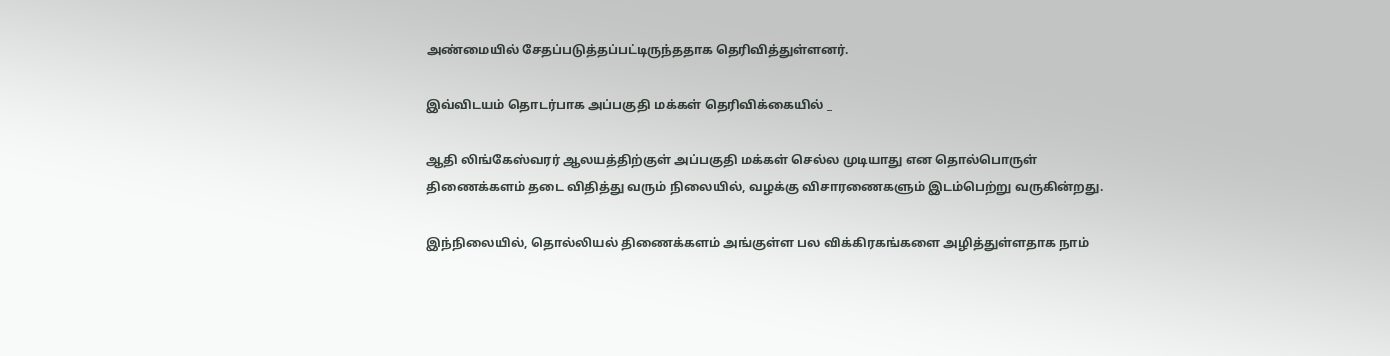அண்மையில் சேதப்படுத்தப்பட்டிருந்ததாக தெரிவித்துள்ளனர்.

இவ்விடயம் தொடர்பாக அப்பகுதி மக்கள் தெரிவிக்கையில் _

ஆதி லிங்கேஸ்வரர் ஆலயத்திற்குள் அப்பகுதி மக்கள் செல்ல முடியாது என தொல்பொருள் திணைக்களம் தடை விதித்து வரும் நிலையில், வழக்கு விசாரணைகளும் இடம்பெற்று வருகின்றது.

இந்நிலையில், தொல்லியல் திணைக்களம் அங்குள்ள பல விக்கிரகங்களை அழித்துள்ளதாக நாம்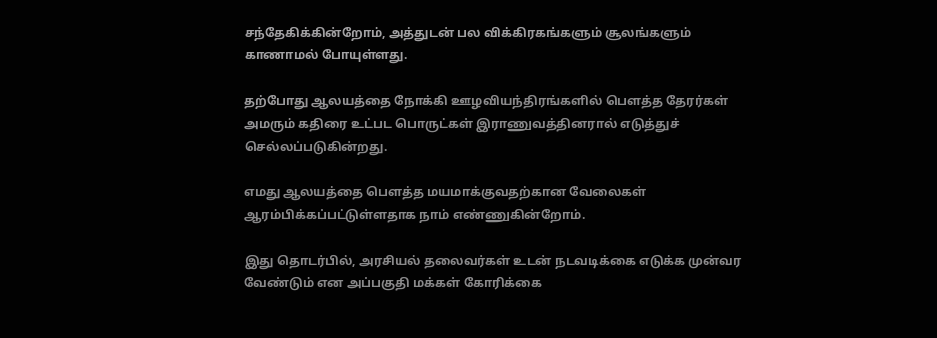சந்தேகிக்கின்றோம், அத்துடன் பல விக்கிரகங்களும் சூலங்களும் காணாமல் போயுள்ளது.

தற்போது ஆலயத்தை நோக்கி ஊழவியந்திரங்களில் பெளத்த தேரர்கள் அமரும் கதிரை உட்பட பொருட்கள் இராணுவத்தினரால் எடுத்துச் செல்லப்படுகின்றது.

எமது ஆலயத்தை பெளத்த மயமாக்குவதற்கான வேலைகள் ஆரம்பிக்கப்பட்டுள்ளதாக நாம் எண்ணுகின்றோம்.

இது தொடர்பில், அரசியல் தலைவர்கள் உடன் நடவடிக்கை எடுக்க முன்வர வேண்டும் என அப்பகுதி மக்கள் கோரிக்கை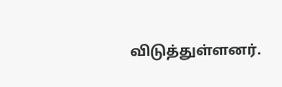விடுத்துள்ளனர்.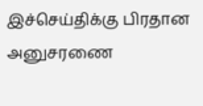இச்செய்திக்கு பிரதான அனுசரணை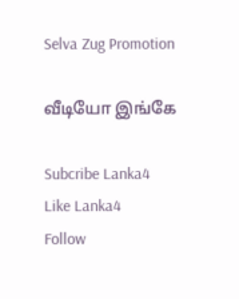Selva Zug Promotion

வீடியோ இங்கே

Subcribe Lanka4
Like Lanka4
Follow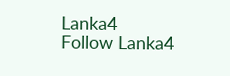Lanka4
Follow Lanka4